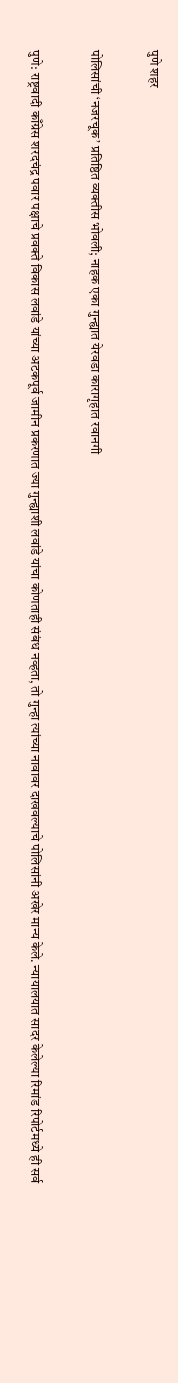पुणे शहर

पोलिसांची ‘नजरचूक’ प्रतिष्ठित व्यक्तीस भोवली; नाहक एका गुन्ह्यात येरवडा कारागृहात रवानगी

पुणे: राष्ट्रवादी काँग्रेस शरदचंद्र पवार पक्षाचे प्रवक्ते विकास लवांडे यांच्या अटकपूर्व जामीन प्रकरणात ज्या गुन्ह्याशी लवांडे यांचा कोणताही संबंध नव्हता, तो गुन्हा त्यांच्या नावावर दाखवल्याचे पोलिसांनी अखेर मान्य केले. न्यायालयात सादर केलेल्या रिमांड रिपोर्टमध्ये ही सर्व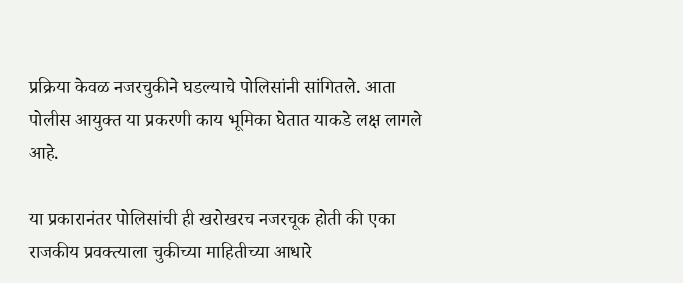प्रक्रिया केवळ नजरचुकीने घडल्याचे पोलिसांनी सांगितले. आता पोलीस आयुक्त या प्रकरणी काय भूमिका घेतात याकडे लक्ष लागले आहे.

या प्रकारानंतर पोलिसांची ही खरोखरच नजरचूक होती की एका राजकीय प्रवक्त्याला चुकीच्या माहितीच्या आधारे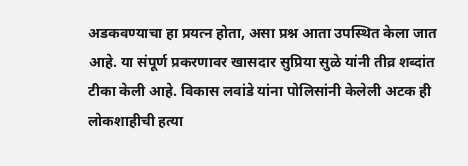अडकवण्याचा हा प्रयत्न होता, असा प्रश्न आता उपस्थित केला जात आहे. या संपूर्ण प्रकरणावर खासदार सुप्रिया सुळे यांनी तीव्र शब्दांत टीका केली आहे. विकास लवांडे यांना पोलिसांनी केलेली अटक ही लोकशाहीची हत्या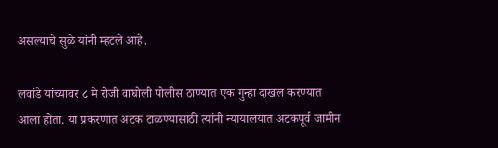असल्याचे सुळे यांनी म्हटले आहे.

लवांडे यांच्यावर ८ मे रोजी वाघोली पोलीस ठाण्यात एक गुन्हा दाखल करण्यात आला होता. या प्रकरणात अटक टाळण्यासाठी त्यांनी न्यायालयात अटकपूर्व जामीन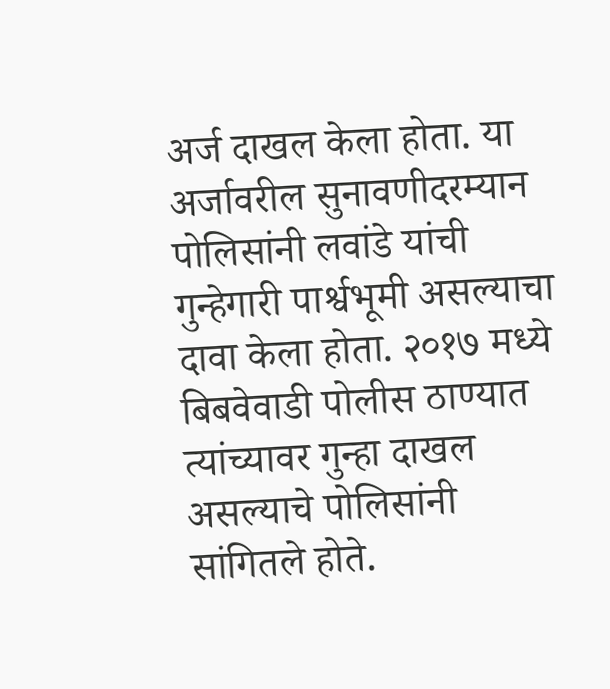अर्ज दाखल केला होता. या अर्जावरील सुनावणीदरम्यान पोलिसांनी लवांडे यांची गुन्हेगारी पार्श्वभूमी असल्याचा दावा केला होता. २०१७ मध्ये बिबवेवाडी पोलीस ठाण्यात त्यांच्यावर गुन्हा दाखल असल्याचे पोलिसांनी सांगितले होते.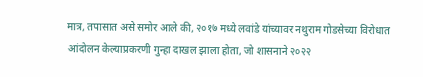मात्र, तपासात असे समोर आले की, २०१७ मध्ये लवांडे यांच्यावर नथुराम गोडसेच्या विरोधात आंदोलन केल्याप्रकरणी गुन्हा दाखल झाला होता, जो शासनाने २०२२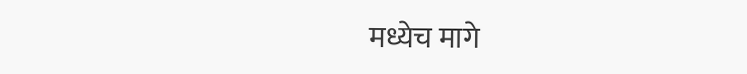मध्येच मागे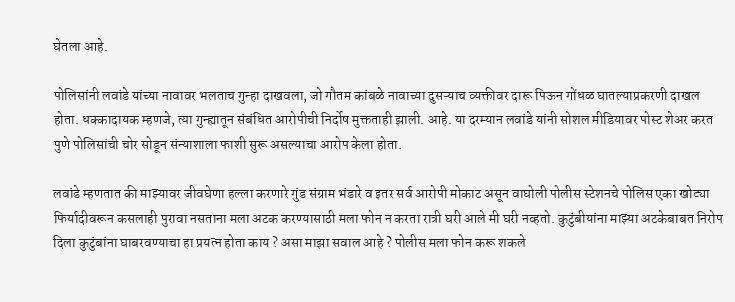घेतला आहे.

पोलिसांनी लवांडे यांच्या नावावर भलताच गुन्हा दाखवला, जो गौतम कांबळे नावाच्या दुसऱ्याच व्यक्तीवर दारू पिऊन गोंधळ घातल्याप्रकरणी दाखल होता. धक्कादायक म्हणजे, त्या गुन्ह्यातून संबंधित आरोपीची निर्दोष मुक्तताही झाली. आहे. या दरम्यान लवांडे यांनी सोशल मीडियावर पोस्ट शेअर करत पुणे पोलिसांची चोर सोडून संन्याशाला फाशी सुरू असल्याचा आरोप केला होता.

लवांडे म्हणतात की माझ्यावर जीवघेणा हल्ला करणारे गुंड संग्राम भंडारे व इतर सर्व आरोपी मोकाट असून वाघोली पोलीस स्टेशनचे पोलिस एका खोट्या फिर्यादीवरून कसलाही पुरावा नसताना मला अटक करण्यासाठी मला फोन न करता रात्री घरी आले मी घरी नव्हतो. कुटुंबीयांना माझ्या अटकेबाबत निरोप दिला कुटुंबांना घाबरवण्याचा हा प्रयत्न होता काय ? असा माझा सवाल आहे ? पोलीस मला फोन करू शकले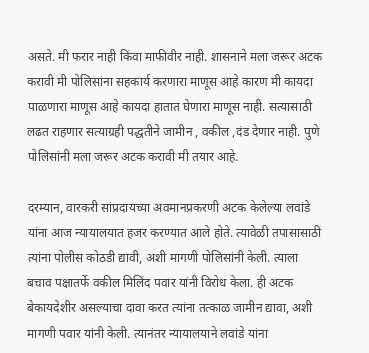असते. मी फरार नाही किंवा माफीवीर नाही. शासनाने मला जरूर अटक करावी मी पोलिसांना सहकार्य करणारा माणूस आहे कारण मी कायदा पाळणारा माणूस आहे कायदा हातात घेणारा माणूस नाही. सत्यासाठी लढत राहणार सत्याग्रही पद्धतीने जामीन , वकील ,दंड देणार नाही. पुणे पोलिसांनी मला जरूर अटक करावी मी तयार आहे.

दरम्यान, वारकरी सांप्रदायच्या अवमानप्रकरणी अटक केलेल्या लवांडे यांना आज न्यायालयात हजर करण्यात आले होते. त्यावेळी तपासासाठी त्यांना पोलीस कोठडी द्यावी, अशी मागणी पोलिसांनी केली. त्याला बचाव पक्षातर्फे वकील मिलिंद पवार यांनी विरोध केला. ही अटक बेकायदेशीर असल्याचा दावा करत त्यांना तत्काळ जामीन द्यावा, अशी मागणी पवार यांनी केली. त्यानंतर न्यायालयाने लवांडे यांना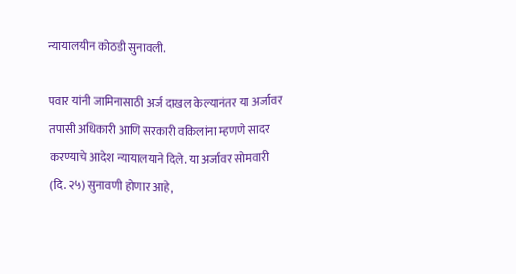न्यायालयीन कोठडी सुनावली.

पवार यांनी जामिनासाठी अर्ज दाखल केल्यानंतर या अर्जावर तपासी अधिकारी आणि सरकारी वकिलांना म्हणणे सादर करण्याचे आदेश न्यायालयाने दिले. या अर्जावर सोमवारी (दि. २५) सुनावणी होणार आहे,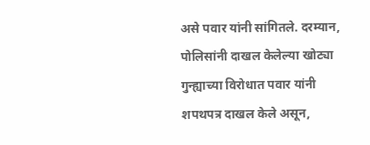असे पवार यांनी सांगितले. दरम्यान, पोलिसांनी दाखल केलेल्या खोट्या गुन्ह्याच्या विरोधात पवार यांनी शपथपत्र दाखल केले असून,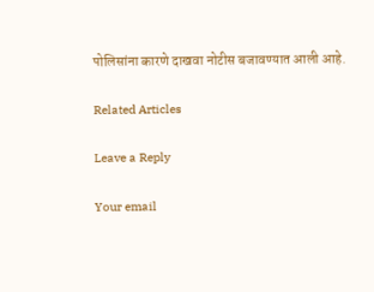पोलिसांना कारणे दाखवा नोटीस बजावण्यात आली आहे.

Related Articles

Leave a Reply

Your email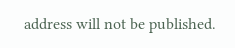address will not be published.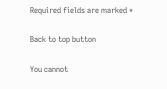Required fields are marked *

Back to top button

You cannot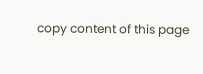copy content of this page